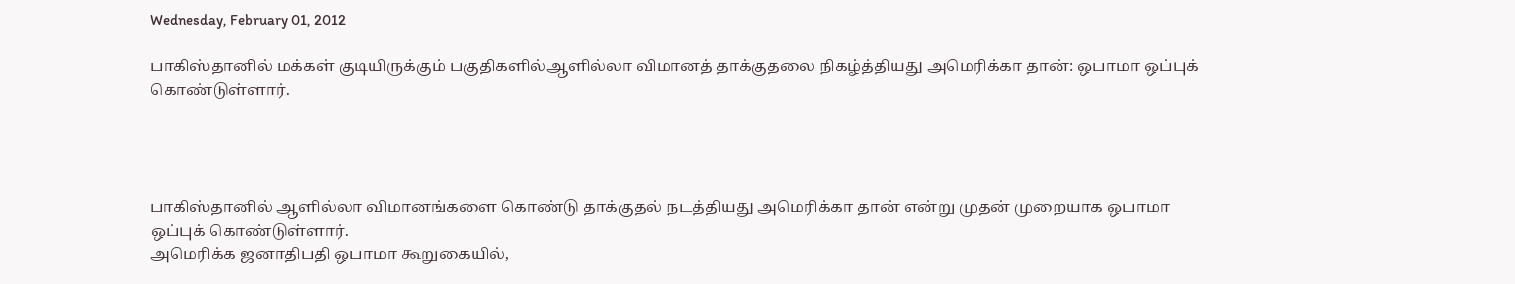Wednesday, February 01, 2012

பாகிஸ்தானில் மக்கள் குடியிருக்கும் பகுதிகளில்ஆளில்லா விமானத் தாக்குதலை நிகழ்த்தியது அமெரிக்கா தான்: ஒபாமா ஒப்புக் கொண்டுள்ளார்.




பாகிஸ்தானில் ஆளில்லா விமானங்களை கொண்டு தாக்குதல் நடத்தியது அமெரிக்கா தான் என்று முதன் முறையாக ஒபாமா ஒப்புக் கொண்டுள்ளார்.
அமெரிக்க ஜனாதிபதி ஒபாமா கூறுகையில்,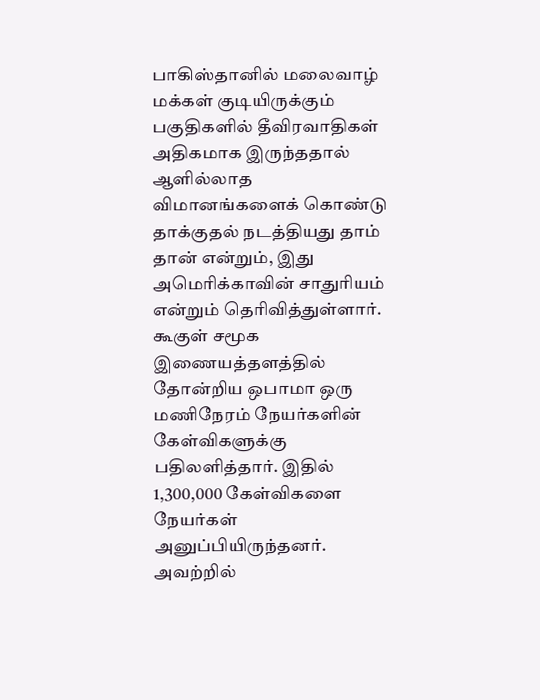பாகிஸ்தானில் மலைவாழ் மக்கள் குடியிருக்கும் பகுதிகளில் தீவிரவாதிகள் அதிகமாக இருந்ததால் ஆளில்லாத விமானங்களைக் கொண்டு தாக்குதல் நடத்தியது தாம் தான் என்றும், இது அமெரிக்காவின் சாதுரியம் என்றும் தெரிவித்துள்ளார்.
கூகுள் சமூக இணையத்தளத்தில் தோன்றிய ஒபாமா ஒரு மணிநேரம் நேயர்களின் கேள்விகளுக்கு பதிலளித்தார். இதில் 1,300,000 கேள்விகளை நேயர்கள் அனுப்பியிருந்தனர்.
அவற்றில்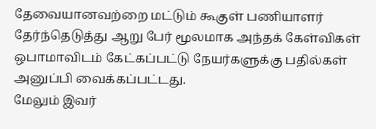தேவையானவற்றை மட்டும் கூகுள் பணியாளர் தேர்ந்தெடுத்து ஆறு பேர் மூலமாக அந்தக் கேள்விகள் ஒபாமாவிடம் கேட்கப்பட்டு நேயர்களுக்கு பதில்கள் அனுப்பி வைக்கப்பட்டது.
மேலும் இவர்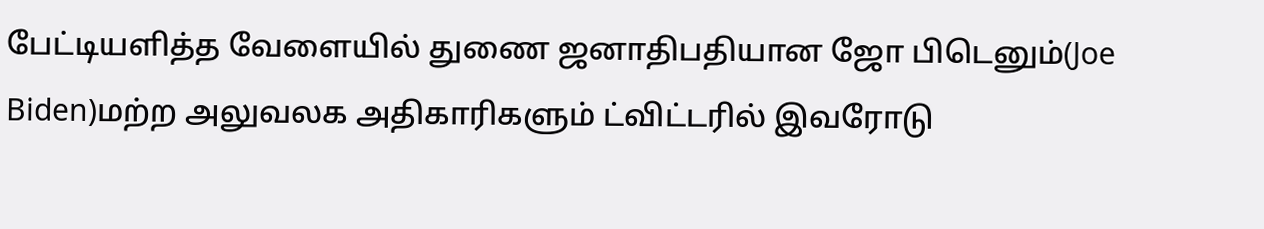பேட்டியளித்த வேளையில் துணை ஜனாதிபதியான ஜோ பிடெனும்(Joe Biden)மற்ற அலுவலக அதிகாரிகளும் ட்விட்டரில் இவரோடு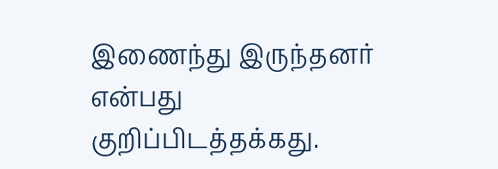இணைந்து இருந்தனர் என்பது குறிப்பிடத்தக்கது.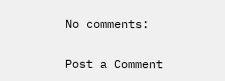No comments:

Post a Comment